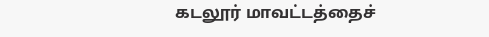கடலூர் மாவட்டத்தைச்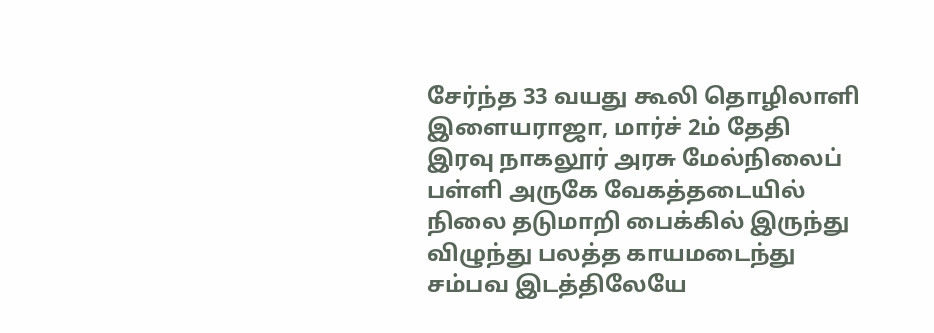சேர்ந்த 33 வயது கூலி தொழிலாளி இளையராஜா, மார்ச் 2ம் தேதி இரவு நாகலூர் அரசு மேல்நிலைப் பள்ளி அருகே வேகத்தடையில் நிலை தடுமாறி பைக்கில் இருந்து விழுந்து பலத்த காயமடைந்து சம்பவ இடத்திலேயே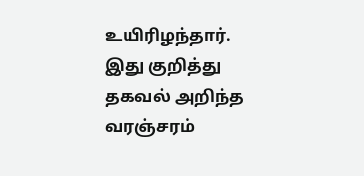உயிரிழந்தார். இது குறித்து தகவல் அறிந்த வரஞ்சரம்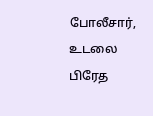போலீசார், உடலை பிரேத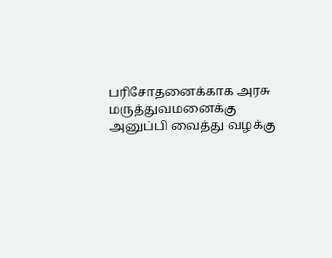பரிசோதனைக்காக அரசு மருத்துவமனைக்கு அனுப்பி வைத்து வழக்கு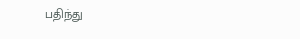பதிந்து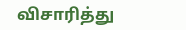விசாரித்து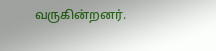வருகின்றனர்.